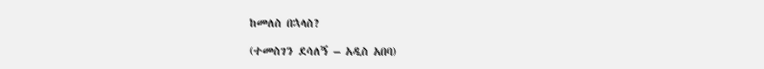ከመለስ በኋላስ?

(ተመስገን ደሳለኝ – አዲስ አበባ)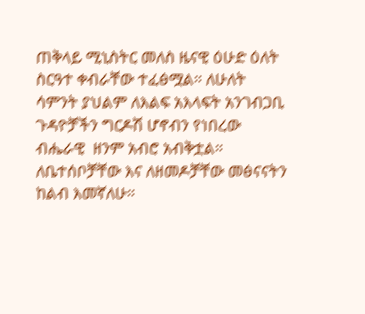ጠቅላይ ሚኒስትር መለስ ዜናዊ ዕሁድ ዕለት ስርዓተ ቀብራቸው ተፈፅሟል። ለሁለት ሳምንት ያህልም ለእልፍ አእላፍት አንገብጋቢ ጉዳዮቻችን ግርዶሽ ሆኖብን የነበረው ብሔራዊ  ዘንም አብሮ አብቅቷል። ለቤተሰቦቻቸው እና ለዘመዶቻቸው መፅናናትን ከልብ እመኛለሁ።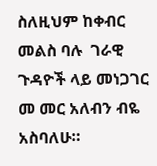ስለዚህም ከቀብር መልስ ባሉ  ገራዊ ጉዳዮች ላይ መነጋገር መ መር አለብን ብዬ አስባለሁ።